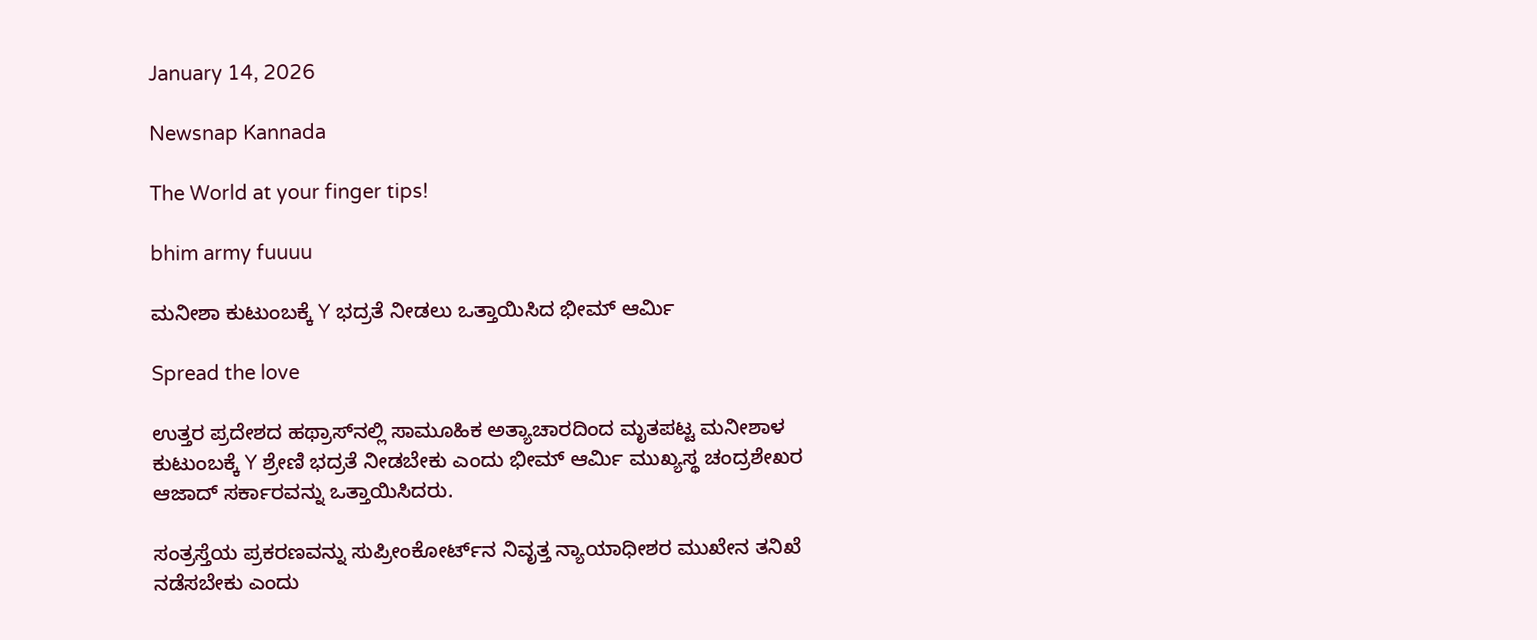January 14, 2026

Newsnap Kannada

The World at your finger tips!

bhim army fuuuu

ಮನೀಶಾ ಕುಟುಂಬಕ್ಕೆ Y ಭದ್ರತೆ ನೀಡಲು ಒತ್ತಾಯಿಸಿದ ಭೀಮ್ ಆರ್ಮಿ

Spread the love

ಉತ್ತರ ಪ್ರದೇಶದ ಹಥ್ರಾಸ್‌ನಲ್ಲಿ ಸಾಮೂಹಿಕ ಅತ್ಯಾಚಾರದಿಂದ ಮೃತಪಟ್ಟ ಮನೀಶಾಳ ಕುಟುಂಬಕ್ಕೆ Y ಶ್ರೇಣಿ ಭದ್ರತೆ ನೀಡಬೇಕು ಎಂದು ಭೀಮ್ ಆರ್ಮಿ ಮುಖ್ಯಸ್ಥ ಚಂದ್ರಶೇಖರ ಆಜಾದ್ ಸರ್ಕಾರವನ್ನು ಒತ್ತಾಯಿಸಿದರು.

ಸಂತ್ರಸ್ತೆಯ ಪ್ರಕರಣವನ್ನು ಸುಪ್ರೀಂಕೋರ್ಟ್‌ನ ನಿವೃತ್ತ ನ್ಯಾಯಾಧೀಶರ ಮುಖೇನ ತನಿಖೆ ನಡೆಸಬೇಕು ಎಂದು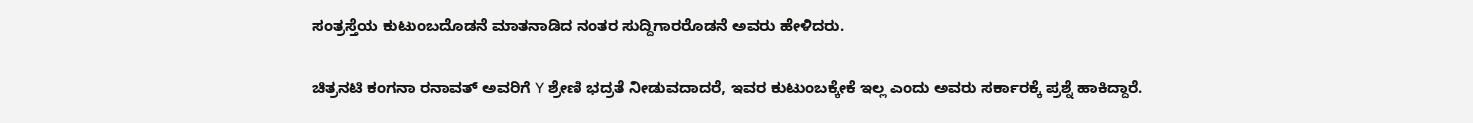ಸಂತ್ರಸ್ತೆಯ ಕುಟುಂಬದೊಡನೆ ಮಾತನಾಡಿದ ನಂತರ ಸುದ್ದಿಗಾರರೊಡನೆ ಅವರು ಹೇಳಿದರು.

ಚಿತ್ರನಟಿ ಕಂಗನಾ ರನಾವತ್ ಅವರಿಗೆ Y ಶ್ರೇಣಿ ಭದ್ರತೆ ನೀಡುವದಾದರೆ, ಇವರ ಕುಟುಂಬಕ್ಕೇಕೆ ಇಲ್ಲ ಎಂದು ಅವರು ಸರ್ಕಾರಕ್ಕೆ ಪ್ರಶ್ನೆ ಹಾಕಿದ್ದಾರೆ.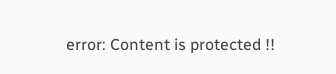error: Content is protected !!